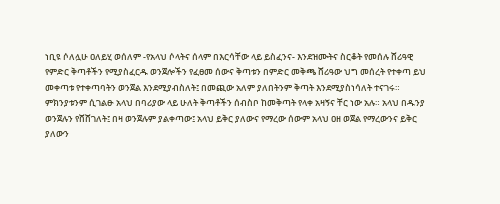ነቢዩ ሶለሏሁ ዐለይሂ ወሰለም -የአላህ ሶላትና ሰላም በእርሳቸው ላይ ይስፈንና- እንደዝሙትና ስርቆት የመሰሉ ሸሪዓዊ የምድር ቅጣቶችን የሚያስፈርዱ ወንጀሎችን የፈፀመ ሰውና ቅጣቱን በምድር መቅጫ ሸሪዓው ህግ መሰረት የተቀጣ ይህ መቀጣቱ የተቀጣባትን ወንጀል እንደሚያብስለት፤ በመጪው አለም ያለበትንም ቅጣት እንደሚያስነሳለት ተናገሩ። ምክንያቱንም ሲገልፁ አላህ በባሪያው ላይ ሁለት ቅጣቶችን ሰብስቦ ከመቅጣት የላቀ አዛኝና ቸር ነው አሉ። አላህ በዱንያ ወንጀሉን የሸሸገለት፤ በዛ ወንጀሉም ያልቀጣው፤ አላህ ይቅር ያለውና የማረው ሰውም አላህ ዐዘ ወጀል የማረውንና ይቅር ያለውን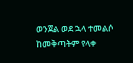ወንጀል ወደ ኋላ ተመልሶ ከመቅጣትም የላቀ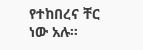የተከበረና ቸር ነው አሉ።